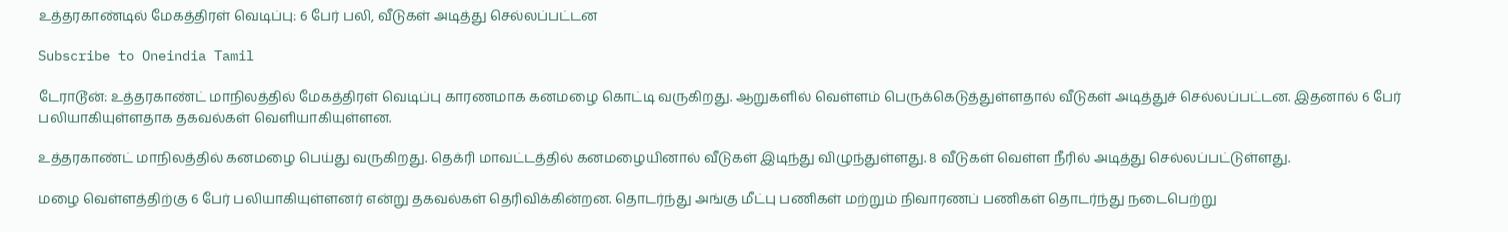உத்தரகாண்டில் மேகத்திரள் வெடிப்பு: 6 பேர் பலி, வீடுகள் அடித்து செல்லப்பட்டன

Subscribe to Oneindia Tamil

டேராடூன்: உத்தரகாண்ட் மாநிலத்தில் மேகத்திரள் வெடிப்பு காரணமாக கனமழை கொட்டி வருகிறது. ஆறுகளில் வெள்ளம் பெருக்கெடுத்துள்ளதால் வீடுகள் அடித்துச் செல்லப்பட்டன. இதனால் 6 பேர் பலியாகியுள்ளதாக தகவல்கள் வெளியாகியுள்ளன.

உத்தரகாண்ட் மாநிலத்தில் கனமழை பெய்து வருகிறது. தெக்ரி மாவட்டத்தில் கனமழையினால் வீடுகள் இடிந்து விழுந்துள்ளது. 8 வீடுகள் வெள்ள நீரில் அடித்து செல்லப்பட்டுள்ளது.

மழை வெள்ளத்திற்கு 6 பேர் பலியாகியுள்ளனர் என்று தகவல்கள் தெரிவிக்கின்றன. தொடர்ந்து அங்கு மீட்பு பணிகள் மற்றும் நிவாரணப் பணிகள் தொடர்ந்து நடைபெற்று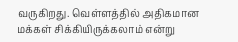வருகிறது. வெள்ளத்தில் அதிகமான மக்கள் சிக்கியிருக்கலாம் என்று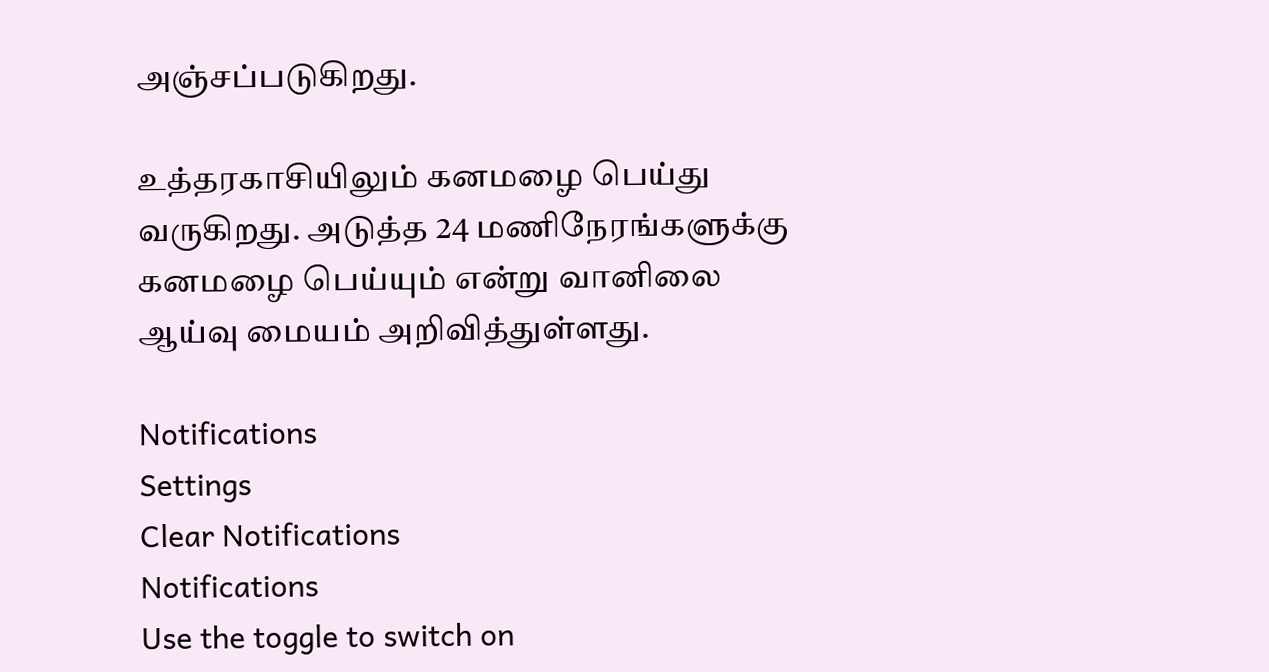அஞ்சப்படுகிறது.

உத்தரகாசியிலும் கனமழை பெய்து வருகிறது. அடுத்த 24 மணிநேரங்களுக்கு கனமழை பெய்யும் என்று வானிலை ஆய்வு மையம் அறிவித்துள்ளது.

Notifications
Settings
Clear Notifications
Notifications
Use the toggle to switch on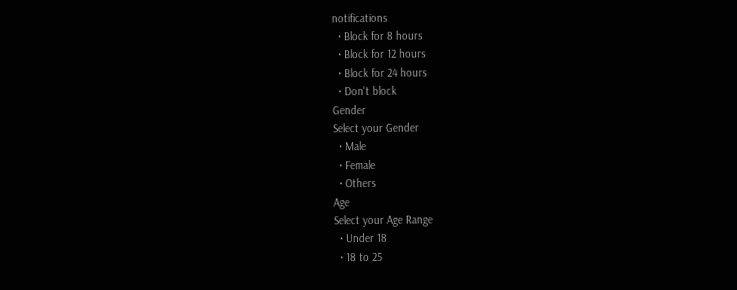notifications
  • Block for 8 hours
  • Block for 12 hours
  • Block for 24 hours
  • Don't block
Gender
Select your Gender
  • Male
  • Female
  • Others
Age
Select your Age Range
  • Under 18
  • 18 to 25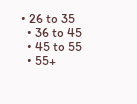• 26 to 35
  • 36 to 45
  • 45 to 55
  • 55+